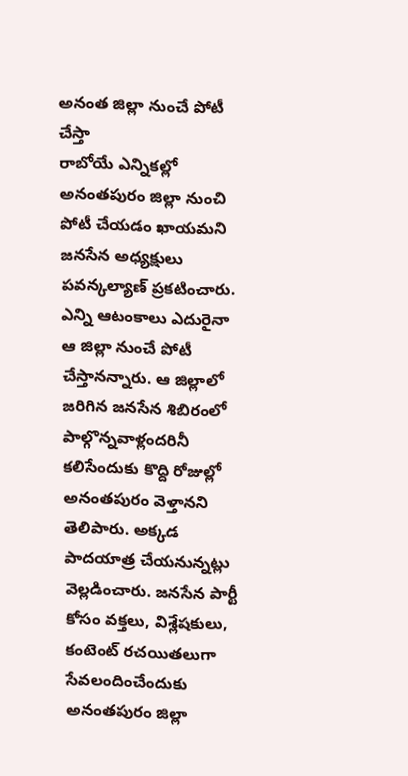అనంత జిల్లా నుంచే పోటీ చేస్తా
రాబోయే ఎన్నికల్లో అనంతపురం జిల్లా నుంచి పోటీ చేయడం ఖాయమని జనసేన అధ్యక్షులు పవన్కల్యాణ్ ప్రకటించారు. ఎన్ని ఆటంకాలు ఎదురైనా ఆ జిల్లా నుంచే పోటీ చేస్తానన్నారు. ఆ జిల్లాలో జరిగిన జనసేన శిబిరంలో పాల్గొన్నవాళ్లందరినీ కలిసేందుకు కొద్ది రోజుల్లో అనంతపురం వెళ్తానని తెలిపారు. అక్కడ పాదయాత్ర చేయనున్నట్లు వెల్లడించారు. జనసేన పార్టీ కోసం వక్తలు, విశ్లేషకులు, కంటెంట్ రచయితలుగా సేవలందించేందుకు అనంతపురం జిల్లా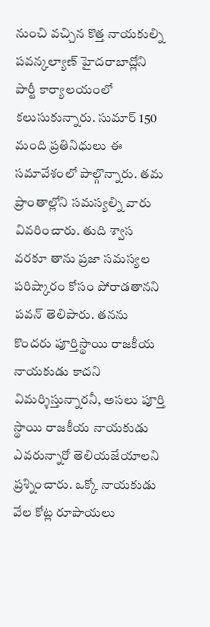నుంచి వచ్చిన కొత్త నాయకుల్ని పవన్కల్యాణ్ హైదరాబాద్లోని పార్టీ కార్యాలయంలో కలుసుకున్నారు. సుమార్ 150 మంది ప్రతినిధులు ఈ సమావేశంలో పాల్గొన్నారు. తమ ప్రాంతాల్లోని సమస్యల్ని వారు వివరించారు. తుది శ్వాస వరకూ తాను ప్రజా సమస్యల పరిష్కారం కోసం పోరాడతానని పవన్ తెలిపారు. తనను కొందరు పూర్తిస్థాయి రాజకీయ నాయకుడు కాదని విమర్శిస్తున్నారనీ, అసలు పూర్తి స్థాయి రాజకీయ నాయకుడు ఎవరున్నారో తెలియజేయాలని ప్రశ్నించారు. ఒక్కో నాయకుడు వేల కోట్ల రూపాయలు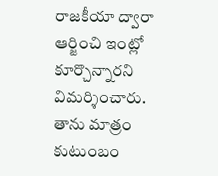రాజకీయా ద్వారా ఆర్జించి ఇంట్లో కూర్చొన్నారని విమర్శించారు. తాను మాత్రం కుటుంబం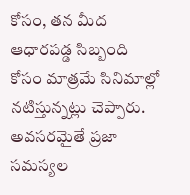కోసం, తన మీద ఆధారపడ్డ సిబ్బంది కోసం మాత్రమే సినిమాల్లో నటిస్తున్నట్లు చెప్పారు. అవసరమైతే ప్రజా సమస్యల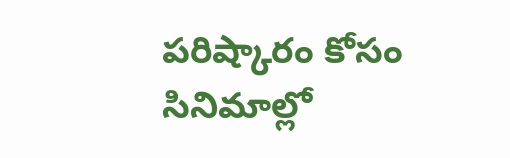పరిష్కారం కోసం సినిమాల్లో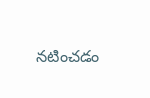నటించడం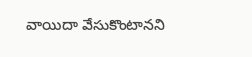వాయిదా వేసుకొంటానని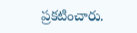ప్రకటించారు.